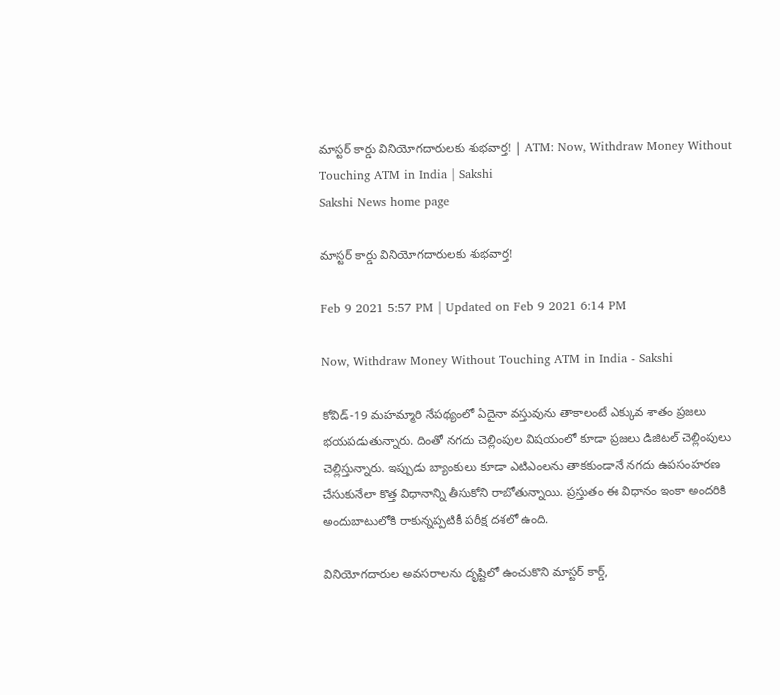మాస్టర్‌ కార్డు వినియోగదారులకు శుభవార్త! | ATM: Now, Withdraw Money Without Touching ATM in India | Sakshi
Sakshi News home page

మాస్టర్‌ కార్డు వినియోగదారులకు శుభవార్త!

Feb 9 2021 5:57 PM | Updated on Feb 9 2021 6:14 PM

Now, Withdraw Money Without Touching ATM in India - Sakshi

కోవిడ్-19 మహమ్మారి నేపథ్యంలో ఏదైనా వస్తువును తాకాలంటే ఎక్కువ శాతం ప్రజలు భయపడుతున్నారు. దింతో నగదు చెల్లింపుల విషయంలో కూడా ప్రజలు డిజిటల్ చెల్లింపులు చెల్లిస్తున్నారు. ఇప్పుడు బ్యాంకులు కూడా ఎటిఎంలను తాకకుండానే నగదు ఉపసంహరణ చేసుకునేలా కొత్త విధానాన్ని తీసుకోని రాబోతున్నాయి. ప్రస్తుతం ఈ విధానం ఇంకా అందరికి అందుబాటులోకి రాకున్నప్పటికీ పరీక్ష దశలో ఉంది.

వినియోగదారుల అవసరాలను దృష్టిలో ఉంచుకొని మాస్టర్‌ కార్డ్,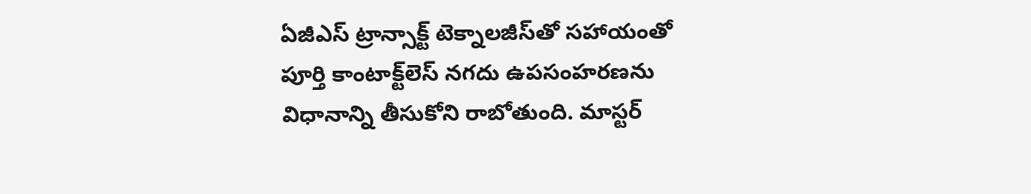ఏజీఎస్ ట్రాన్సాక్ట్ టెక్నాలజీస్‌తో సహాయంతో పూర్తి కాంటాక్ట్‌లెస్ నగదు ఉపసంహరణను విధానాన్ని తీసుకోని రాబోతుంది. మాస్టర్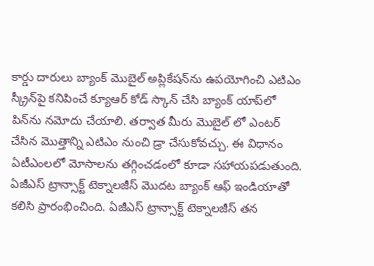కార్డు దారులు బ్యాంక్ మొబైల్ అప్లికేషన్‌ను ఉపయోగించి ఎటిఎం స్క్రీన్‌పై కనిపించే క్యూఆర్ కోడ్ స్కాన్ చేసి బ్యాంక్ యాప్‌లో పిన్‌ను నమోదు చేయాలి. తర్వాత మీరు మొబైల్ లో ఎంటర్ చేసిన మొత్తాన్ని ఎటిఎం నుంచి డ్రా చేసుకోవచ్చు. ఈ విధానం ఏటీఎంలలో మోసాలను తగ్గించడంలో కూడా సహాయపడుతుంది. ఏజీఎస్ ట్రాన్సాక్ట్ టెక్నాలజీస్ మొదట బ్యాంక్ ఆఫ్ ఇండియాతో కలిసి ప్రారంభించింది. ఏజీఎస్ ట్రాన్సాక్ట్ టెక్నాలజీస్ తన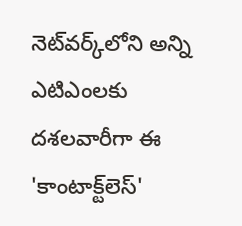నెట్‌వర్క్‌లోని అన్ని ఎటిఎంలకు దశలవారీగా ఈ 'కాంటాక్ట్‌లెస్'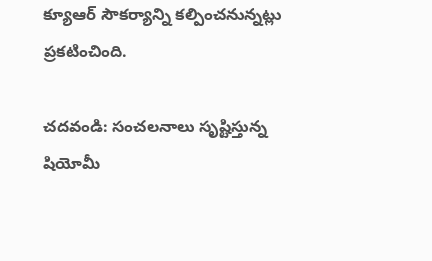క్యూఆర్ సౌకర్యాన్ని కల్పించనున్నట్లు ప్రకటించింది.

చదవండి: సంచలనాలు సృష్టిస్తున్న షియోమీ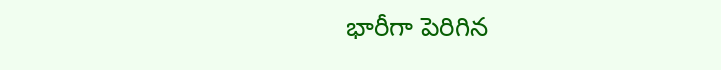భారీగా పెరిగిన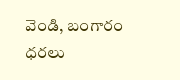వెండి, బంగారం ధరలు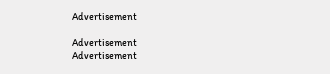Advertisement

Advertisement
Advertisement